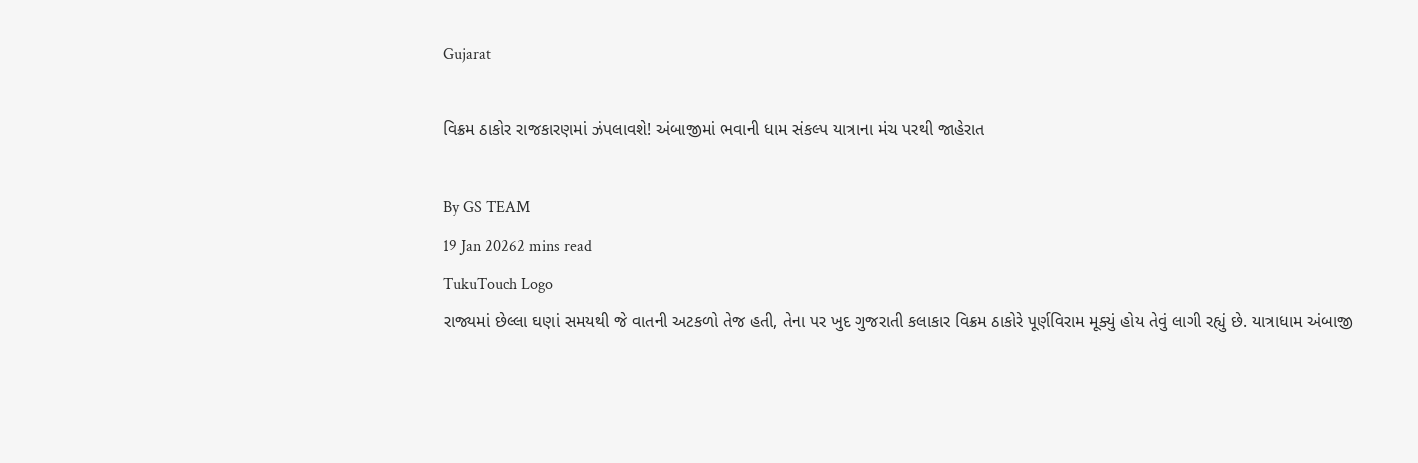Gujarat

વિક્રમ ઠાકોર રાજકારણમાં ઝંપલાવશે! અંબાજીમાં ભવાની ધામ સંકલ્પ યાત્રાના મંચ પરથી જાહેરાત

By GS TEAM
19 Jan 20262 mins read
TukuTouch Logo
રાજ્યમાં છેલ્લા ઘણાં સમયથી જે વાતની અટકળો તેજ હતી, તેના પર ખુદ ગુજરાતી કલાકાર વિક્રમ ઠાકોરે પૂર્ણવિરામ મૂક્યું હોય તેવું લાગી રહ્યું છે. યાત્રાધામ અંબાજી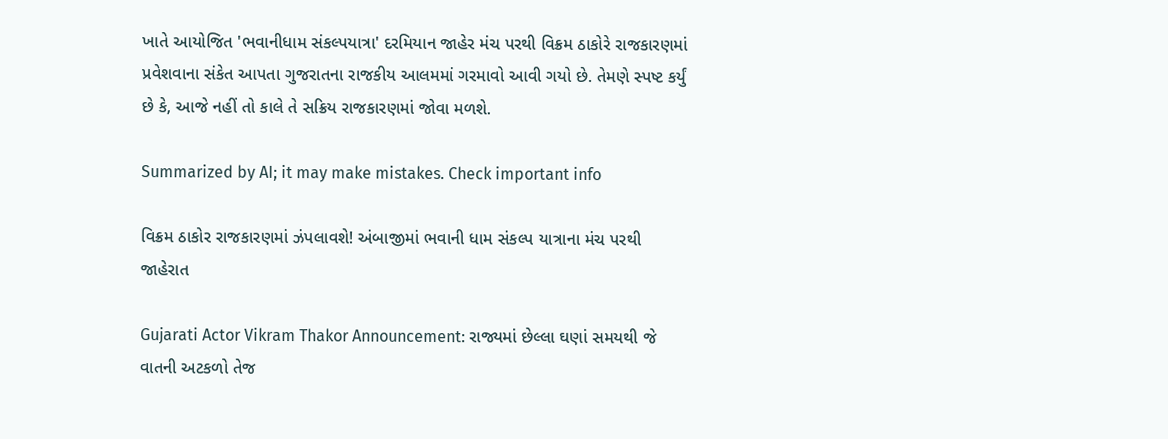ખાતે આયોજિત 'ભવાનીધામ સંકલ્પયાત્રા' દરમિયાન જાહેર મંચ પરથી વિક્રમ ઠાકોરે રાજકારણમાં પ્રવેશવાના સંકેત આપતા ગુજરાતના રાજકીય આલમમાં ગરમાવો આવી ગયો છે. તેમણે સ્પષ્ટ કર્યું છે કે, આજે નહીં તો કાલે તે સક્રિય રાજકારણમાં જોવા મળશે.

Summarized by AI; it may make mistakes. Check important info

વિક્રમ ઠાકોર રાજકારણમાં ઝંપલાવશે! અંબાજીમાં ભવાની ધામ સંકલ્પ યાત્રાના મંચ પરથી જાહેરાત

Gujarati Actor Vikram Thakor Announcement: રાજ્યમાં છેલ્લા ઘણાં સમયથી જે વાતની અટકળો તેજ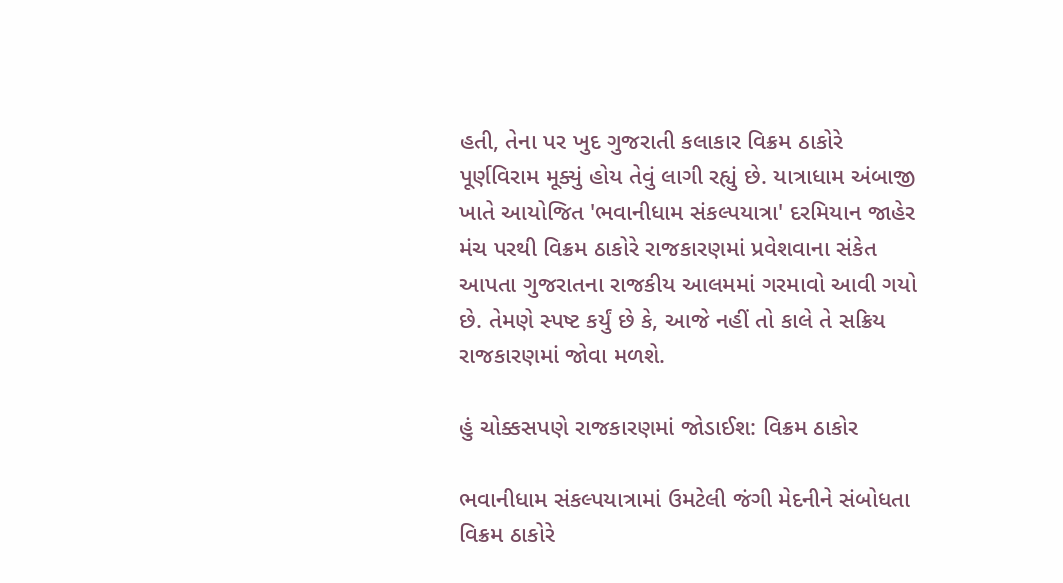હતી, તેના પર ખુદ ગુજરાતી કલાકાર વિક્રમ ઠાકોરે પૂર્ણવિરામ મૂક્યું હોય તેવું લાગી રહ્યું છે. યાત્રાધામ અંબાજી ખાતે આયોજિત 'ભવાનીધામ સંકલ્પયાત્રા' દરમિયાન જાહેર મંચ પરથી વિક્રમ ઠાકોરે રાજકારણમાં પ્રવેશવાના સંકેત આપતા ગુજરાતના રાજકીય આલમમાં ગરમાવો આવી ગયો છે. તેમણે સ્પષ્ટ કર્યું છે કે, આજે નહીં તો કાલે તે સક્રિય રાજકારણમાં જોવા મળશે.

હું ચોક્કસપણે રાજકારણમાં જોડાઈશ: વિક્રમ ઠાકોર

ભવાનીધામ સંકલ્પયાત્રામાં ઉમટેલી જંગી મેદનીને સંબોધતા વિક્રમ ઠાકોરે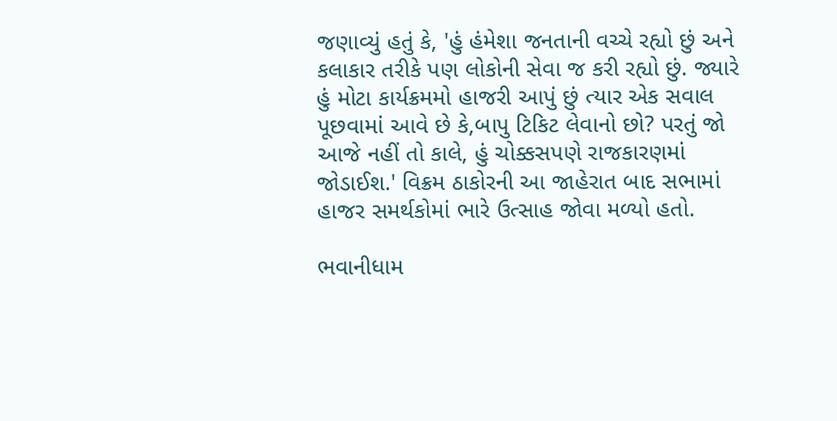જણાવ્યું હતું કે, 'હું હંમેશા જનતાની વચ્ચે રહ્યો છું અને કલાકાર તરીકે પણ લોકોની સેવા જ કરી રહ્યો છું. જ્યારે હું મોટા કાર્યક્રમમો હાજરી આપું છું ત્યાર એક સવાલ પૂછવામાં આવે છે કે,બાપુ ટિકિટ લેવાનો છો? પરતું જો આજે નહીં તો કાલે, હું ચોક્કસપણે રાજકારણમાં જોડાઈશ.' વિક્રમ ઠાકોરની આ જાહેરાત બાદ સભામાં હાજર સમર્થકોમાં ભારે ઉત્સાહ જોવા મળ્યો હતો.

ભવાનીધામ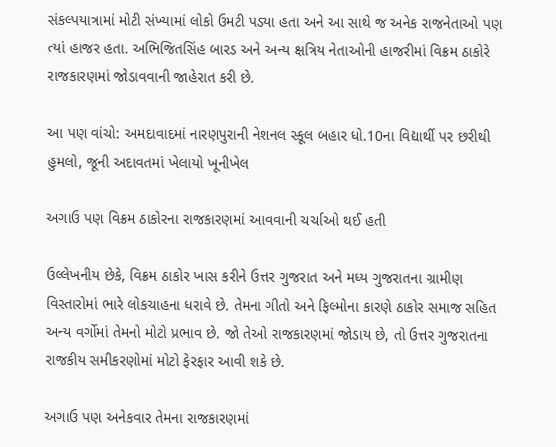સંકલ્પયાત્રામાં મોટી સંખ્યામાં લોકો ઉમટી પડ્યા હતા અને આ સાથે જ અનેક રાજનેતાઓ પણ ત્યાં હાજર હતા. અભિજિતસિંહ બારડ અને અન્ય ક્ષત્રિય નેતાઓની હાજરીમાં વિક્રમ ઠાકોરે રાજકારણમાં જોડાવવાની જાહેરાત કરી છે.

આ પણ વાંચો: અમદાવાદમાં નારણપુરાની નેશનલ સ્કૂલ બહાર ધો.10ના વિદ્યાર્થી પર છરીથી હુમલો, જૂની અદાવતમાં ખેલાયો ખૂનીખેલ

અગાઉ પણ વિક્રમ ઠાકોરના રાજકારણમાં આવવાની ચર્ચાઓ થઈ હતી

ઉલ્લેખનીય છેકે, વિક્રમ ઠાકોર ખાસ કરીને ઉત્તર ગુજરાત અને મધ્ય ગુજરાતના ગ્રામીણ વિસ્તારોમાં ભારે લોકચાહના ધરાવે છે. તેમના ગીતો અને ફિલ્મોના કારણે ઠાકોર સમાજ સહિત અન્ય વર્ગોમાં તેમનો મોટો પ્રભાવ છે. જો તેઓ રાજકારણમાં જોડાય છે, તો ઉત્તર ગુજરાતના રાજકીય સમીકરણોમાં મોટો ફેરફાર આવી શકે છે.

અગાઉ પણ અનેકવાર તેમના રાજકારણમાં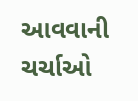આવવાની ચર્ચાઓ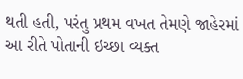થતી હતી, પરંતુ પ્રથમ વખત તેમણે જાહેરમાં આ રીતે પોતાની ઇચ્છા વ્યક્ત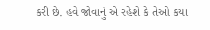કરી છે. હવે જોવાનું એ રહેશે કે તેઓ કયા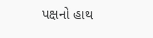પક્ષનો હાથ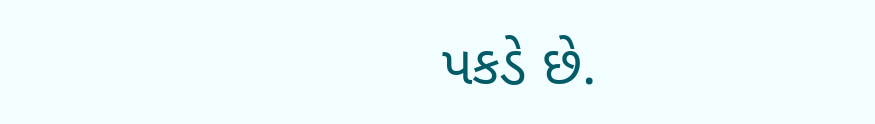પકડે છે.